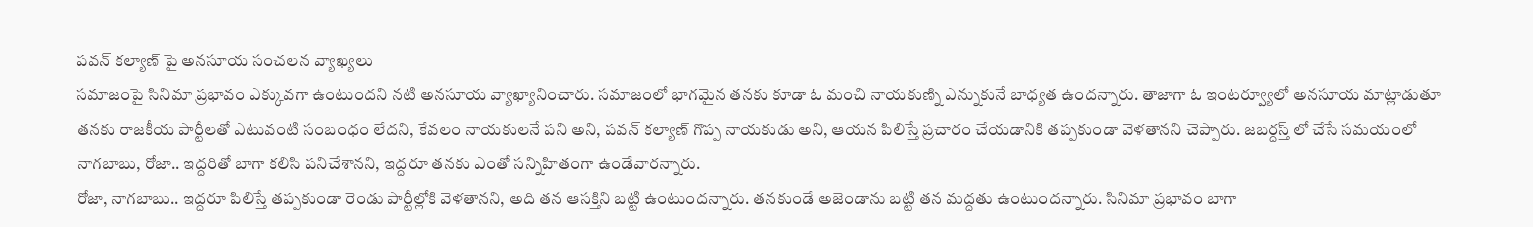పవన్ కల్యాణ్ పై అనసూయ సంచలన వ్యాఖ్యలు
సమాజంపై సినిమా ప్రభావం ఎక్కువగా ఉంటుందని నటి అనసూయ వ్యాఖ్యానించారు. సమాజంలో భాగమైన తనకు కూడా ఓ మంచి నాయకుణ్ని ఎన్నుకునే బాధ్యత ఉందన్నారు. తాజాగా ఓ ఇంటర్వ్యూలో అనసూయ మాట్లాడుతూ తనకు రాజకీయ పార్టీలతో ఎటువంటి సంబంధం లేదని, కేవలం నాయకులనే పని అని, పవన్ కల్యాణ్ గొప్ప నాయకుడు అని, ఆయన పిలిస్తే ప్రచారం చేయడానికి తప్పకుండా వెళతానని చెప్పారు. జబర్దస్త్ లో చేసే సమయంలో నాగబాబు, రోజా.. ఇద్దరితో బాగా కలిసి పనిచేశానని, ఇద్దరూ తనకు ఎంతో సన్నిహితంగా ఉండేవారన్నారు.
రోజా, నాగబాబు.. ఇద్దరూ పిలిస్తే తప్పకుండా రెండు పార్టీల్లోకి వెళతానని, అది తన ఆసక్తిని బట్టి ఉంటుందన్నారు. తనకుండే అజెండాను బట్టి తన మద్దతు ఉంటుందన్నారు. సినిమా ప్రభావం బాగా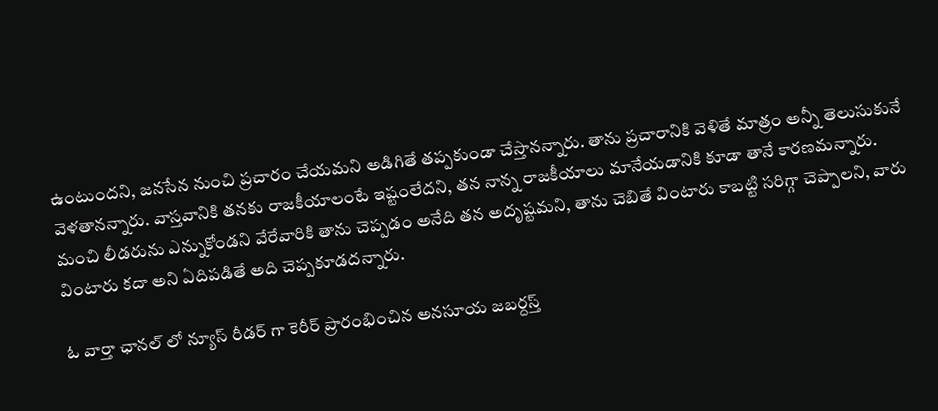ఉంటుందని, జనసేన నుంచి ప్రచారం చేయమని అడిగితే తప్పకుండా చేస్తానన్నారు. తాను ప్రచారానికి వెళితే మాత్రం అన్నీ తెలుసుకునే వెళతానన్నారు. వాస్తవానికి తనకు రాజకీయాలంటే ఇష్టంలేదని, తన నాన్న రాజకీయాలు మానేయడానికి కూడా తానే కారణమన్నారు. మంచి లీడరును ఎన్నుకోండని వేరేవారికి తాను చెప్పడం అనేది తన అదృష్టమని, తాను చెబితే వింటారు కాబట్టి సరిగ్గా చెప్పాలని, వారు వింటారు కదా అని ఏదిపడితే అది చెప్పకూడదన్నారు.

ఓ వార్తా ఛానల్ లో న్యూస్ రీడర్ గా కెరీర్ ప్రారంభించిన అనసూయ జబర్దస్త్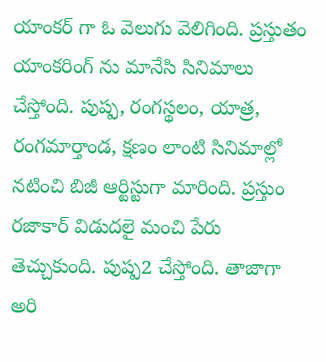యాంకర్ గా ఓ వెలుగు వెలిగింది. ప్రస్తుతం యాంకరింగ్ ను మానేసి సినిమాలు చేస్తోంది. పుష్ప, రంగస్థలం, యాత్ర, రంగమార్తాండ, క్షణం లాంటి సినిమాల్లో నటించి బిజీ ఆర్టిస్టుగా మారింది. ప్రస్తుం రజాకార్ విడుదలై మంచి పేరు తెచ్చుకుంది. పుష్ప2 చేస్తోంది. తాజాగా అరి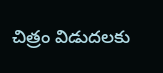చిత్రం విడుదలకు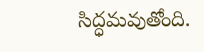సిద్ధమవుతోంది.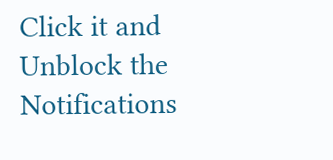Click it and Unblock the Notifications